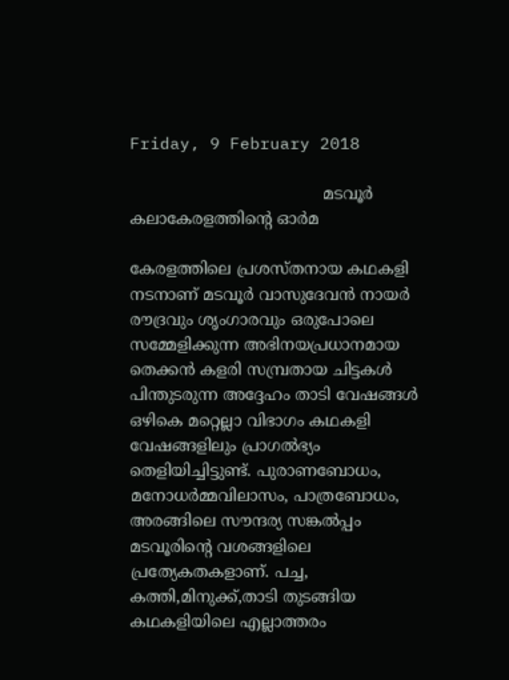Friday, 9 February 2018

                                       മടവൂർ കലാകേരളത്തിന്റെ ഓർമ

കേരളത്തിലെ പ്രശസ്തനായ കഥകളി നടനാണ് മടവൂർ വാസുദേവൻ നായർ
രൗദ്രവും ശൃംഗാരവും ഒരുപോലെ സമ്മേളിക്കുന്ന അഭിനയപ്രധാനമായ തെക്കൻ കളരി സമ്പ്രതായ ചിട്ടകൾ പിന്തുടരുന്ന അദ്ദേഹം താടി വേഷങ്ങൾ ഒഴികെ മറ്റെല്ലാ വിഭാഗം കഥകളി വേഷങ്ങളിലും പ്രാഗൽഭ്യം തെളിയിച്ചിട്ടുണ്ട്. പുരാണബോധം, മനോധർമ്മവിലാസം, പാത്രബോധം, അരങ്ങിലെ സൗന്ദര്യ സങ്കൽപ്പം മടവൂരിന്റെ വശങ്ങളിലെ പ്രത്യേകതകളാണ്. പച്ച, കത്തി,മിനുക്ക്,താടി തുടങ്ങിയ കഥകളിയിലെ എല്ലാത്തരം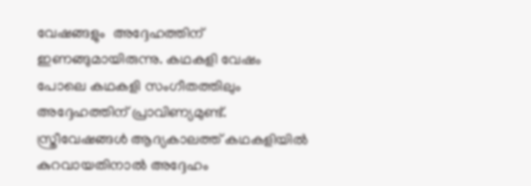വേഷങ്ങളും  അദ്ദേഹത്തിന് ഇണങ്ങുമായിരുന്നു. കഥകളി വേഷം പോലെ കഥകളി സംഗീതത്തിലും അദ്ദേഹത്തിന് പ്രാവിണ്യമുണ്ട്.  സ്ത്രീവേഷങ്ങൾ ആദ്യകാലത്ത് കഥകളിയിൽ കുറവായതിനാൽ അദ്ദേഹം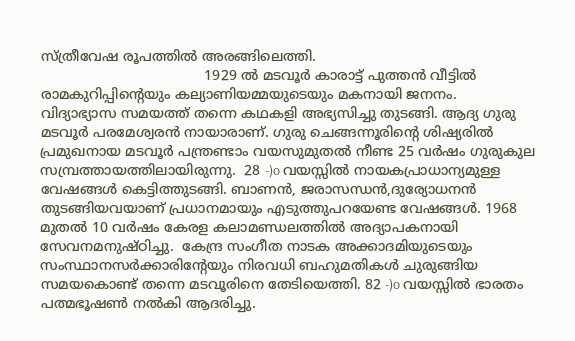സ്ത്രീവേഷ രൂപത്തിൽ അരങ്ങിലെത്തി.
                                      1929 ൽ മടവൂർ കാരാട്ട് പുത്തൻ വീട്ടിൽ രാമകുറിപ്പിന്റെയും കല്യാണിയമ്മയുടെയും മകനായി ജനനം.  വിദ്യാഭ്യാസ സമയത്ത് തന്നെ കഥകളി അഭ്യസിച്ചു തുടങ്ങി. ആദ്യ ഗുരു മടവൂർ പരമേശ്വരൻ നായാരാണ്. ഗുരു ചെങ്ങന്നൂരിന്റെ ശിഷ്യരിൽ പ്രമുഖനായ മടവൂർ പന്ത്രണ്ടാം വയസുമുതൽ നീണ്ട 25 വർഷം ഗുരുകുല സമ്പ്രത്തായത്തിലായിരുന്നു.  28 -)o വയസ്സിൽ നായകപ്രാധാന്യമുള്ള വേഷങ്ങൾ കെട്ടിത്തുടങ്ങി. ബാണൻ, ജരാസന്ധൻ,ദുര്യോധനൻ തുടങ്ങിയവയാണ് പ്രധാനമായും എടുത്തുപറയേണ്ട വേഷങ്ങൾ. 1968 മുതൽ 10 വർഷം കേരള കലാമണ്ഡലത്തിൽ അദ്യാപകനായി സേവനമനുഷ്ഠിച്ചു.  കേന്ദ്ര സംഗീത നാടക അക്കാദമിയുടെയും സംസ്ഥാനസർക്കാരിന്റേയും നിരവധി ബഹുമതികൾ ചുരുങ്ങിയ സമയകൊണ്ട് തന്നെ മടവൂരിനെ തേടിയെത്തി. 82 -)o വയസ്സിൽ ഭാരതം പത്മഭൂഷൺ നൽകി ആദരിച്ചു.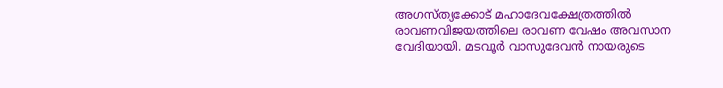അഗസ്ത്യക്കോട് മഹാദേവക്ഷേത്രത്തിൽ  രാവണവിജയത്തിലെ രാവണ വേഷം അവസാന വേദിയായി. മടവൂർ വാസുദേവൻ നായരുടെ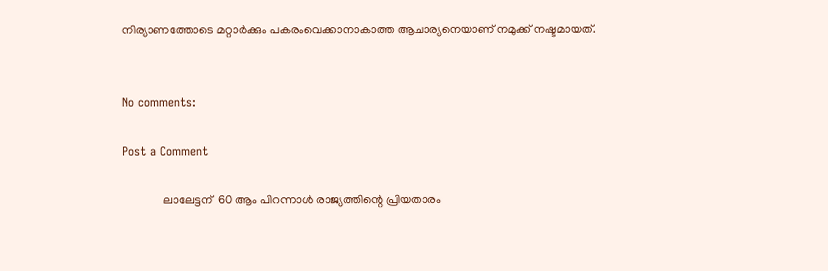നിര്യാണത്തോടെ മറ്റാർക്കും പകരംവെക്കാനാകാത്ത ആചാര്യനെയാണ് നമുക്ക് നഷ്ടമായത്.


No comments:

Post a Comment

              ലാലേട്ടന്  60 ആം പിറന്നാൾ രാജ്യത്തിന്റെ പ്രിയതാരം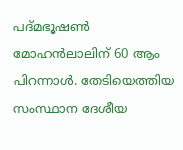പദ്മഭൂഷൺ മോഹൻലാലിന് 60 ആം പിറന്നാൾ. തേടിയെത്തിയ സംസ്ഥാന ദേശീയ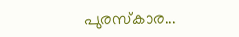പുരസ്കാര...